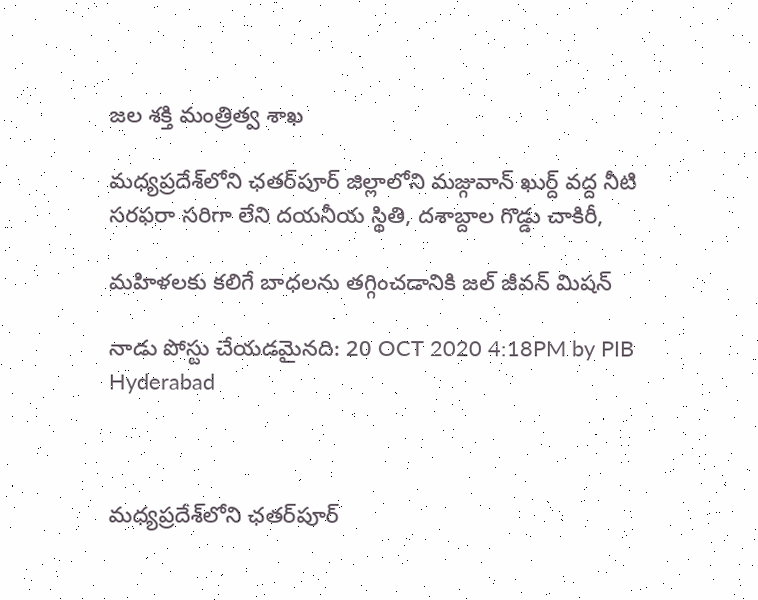జల శక్తి మంత్రిత్వ శాఖ

మధ్యప్రదేశ్‌లోని ఛతర్‌పూర్ జిల్లాలోని మజ్గువాన్ ఖుర్ద్ వద్ద నీటి సరఫరా సరిగా లేని దయనీయ స్థితి, దశాబ్దాల గొడ్డు చాకిరీ,

మహిళలకు కలిగే బాధలను తగ్గించడానికి జల్ జీవన్ మిషన్

నాడు పోస్టు చేయడమైనది: 20 OCT 2020 4:18PM by PIB Hyderabad



మధ్యప్రదేశ్‌లోని ఛతర్‌పూర్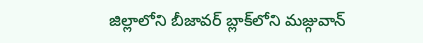జిల్లాలోని బీజావర్ బ్లాక్‌లోని మజ్గువాన్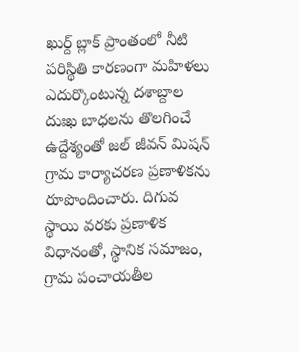ఖుర్ద్ బ్లాక్ ప్రాంతంలో నీటి పరిస్థితి కారణంగా మహిళలు ఎదుర్కొంటున్న దశాబ్దాల దుఃఖ బాధలను తొలగించే ఉద్దేశ్యంతో జల్ జీవన్ మిషన్ గ్రామ కార్యాచరణ ప్రణాళికను రూపొందించారు. దిగువ స్థాయి వరకు ప్రణాళిక విధానంతో, స్థానిక సమాజం, గ్రామ పంచాయతీల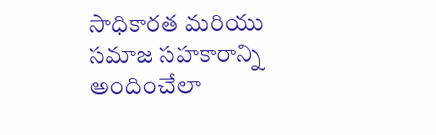సాధికారత మరియు సమాజ సహకారాన్ని అందించేలా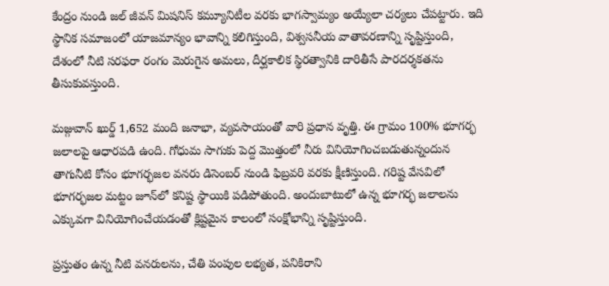కేంద్రం నుండి జల్ జీవన్ మిషనిస్ కమ్యూనిటీల వరకు భాగస్వామ్యం అయ్యేలా చర్యలు చేపట్టారు. ఇది స్థానిక సమాజంలో యాజమాన్యం భావాన్ని కలిగిస్తుంది, విశ్వసనీయ వాతావరణాన్ని సృష్టిస్తుంది, దేశంలో నీటి సరఫరా రంగం మెరుగైన అమలు, దీర్ఘకాలిక స్థిరత్వానికి దారితీసే పారదర్శకతను తీసుకువస్తుంది.

మజ్గువాన్ ఖుర్డ్ 1,652 మంది జనాభా, వ్యవసాయంతో వారి ప్రధాన వృత్తి. ఈ గ్రామం 100% భూగర్భ జలాలపై ఆధారపడి ఉంది. గోధుమ సాగుకు పెద్ద మొత్తంలో నీరు వినియోగించబడుతున్నందున తాగునీటి కోసం భూగర్భజల వనరు డిసెంబర్ నుండి ఫిబ్రవరి వరకు క్షీణిస్తుంది. గరిష్ట వేసవిలో భూగర్భజల మట్టం జూన్‌లో కనిష్ట స్థాయికి పడిపోతుంది. అందుబాటులో ఉన్న భూగర్భ జలాలను ఎక్కువగా వినియోగించేయడంతో క్లిష్టమైన కాలంలో సంక్షోభాన్ని సృష్టిస్తుంది.

ప్రస్తుతం ఉన్న నీటి వనరులను, చేతి పంపుల లభ్యత, పనికిరాని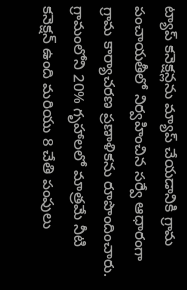ట్యాప్ కనెక్షన్లను మ్యాప్ చేయడానికి గ్రామ పంచాయతీలో నిర్వహించిన సర్వే ఆధారంగా గ్రామ కార్యాచరణ ప్రణాళికను రూపొందించారు. గ్రామంలోని 20% గృహాలలో మాత్రమే నీటి కనెక్షన్ ఉంది మరియు 8 చేతి పంపులు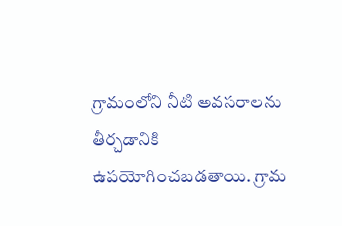గ్రామంలోని నీటి అవసరాలను తీర్చడానికి ఉపయోగించబడతాయి. గ్రామ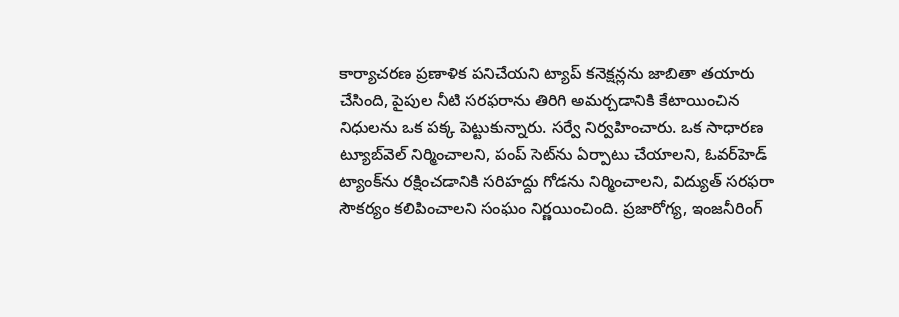కార్యాచరణ ప్రణాళిక పనిచేయని ట్యాప్ కనెక్షన్లను జాబితా తయారు చేసింది, పైపుల నీటి సరఫరాను తిరిగి అమర్చడానికి కేటాయించిన నిధులను ఒక పక్క పెట్టుకున్నారు. సర్వే నిర్వహించారు. ఒక సాధారణ ట్యూబ్‌వెల్ నిర్మించాలని, పంప్ సెట్‌ను ఏర్పాటు చేయాలని, ఓవర్‌హెడ్ ట్యాంక్‌ను రక్షించడానికి సరిహద్దు గోడను నిర్మించాలని, విద్యుత్ సరఫరా సౌకర్యం కలిపించాలని సంఘం నిర్ణయించింది. ప్రజారోగ్య, ఇంజనీరింగ్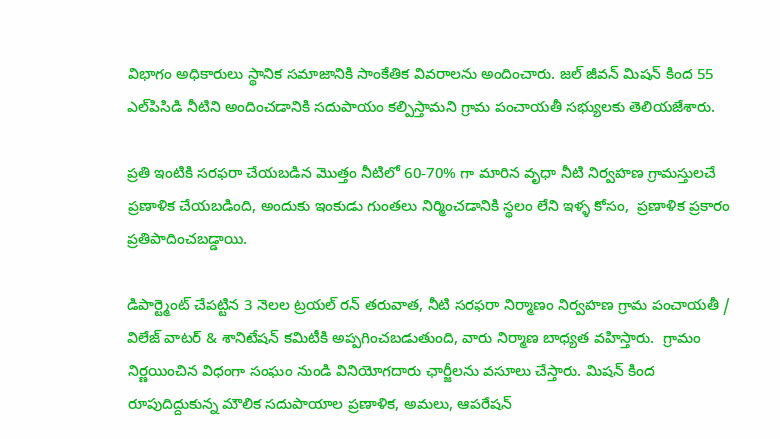విభాగం అధికారులు స్థానిక సమాజానికి సాంకేతిక వివరాలను అందించారు. జల్ జీవన్ మిషన్ కింద 55 ఎల్‌పిసిడి నీటిని అందించడానికి సదుపాయం కల్పిస్తామని గ్రామ పంచాయతీ సభ్యులకు తెలియజేశారు.

ప్రతి ఇంటికి సరఫరా చేయబడిన మొత్తం నీటిలో 60-70% గా మారిన వృధా నీటి నిర్వహణ గ్రామస్తులచే ప్రణాళిక చేయబడింది, అందుకు ఇంకుడు గుంతలు నిర్మించడానికి స్థలం లేని ఇళ్ళ కోసం,  ప్రణాళిక ప్రకారం ప్రతిపాదించబడ్డాయి.

డిపార్ట్మెంట్ చేపట్టిన 3 నెలల ట్రయల్ రన్ తరువాత, నీటి సరఫరా నిర్మాణం నిర్వహణ గ్రామ పంచాయతీ / విలేజ్ వాటర్ & శానిటేషన్ కమిటీకి అప్పగించబడుతుంది, వారు నిర్మాణ బాధ్యత వహిస్తారు.  గ్రామం నిర్ణయించిన విధంగా సంఘం నుండి వినియోగదారు ఛార్జీలను వసూలు చేస్తారు. మిషన్ కింద రూపుదిద్దుకున్న మౌలిక సదుపాయాల ప్రణాళిక, అమలు, ఆపరేషన్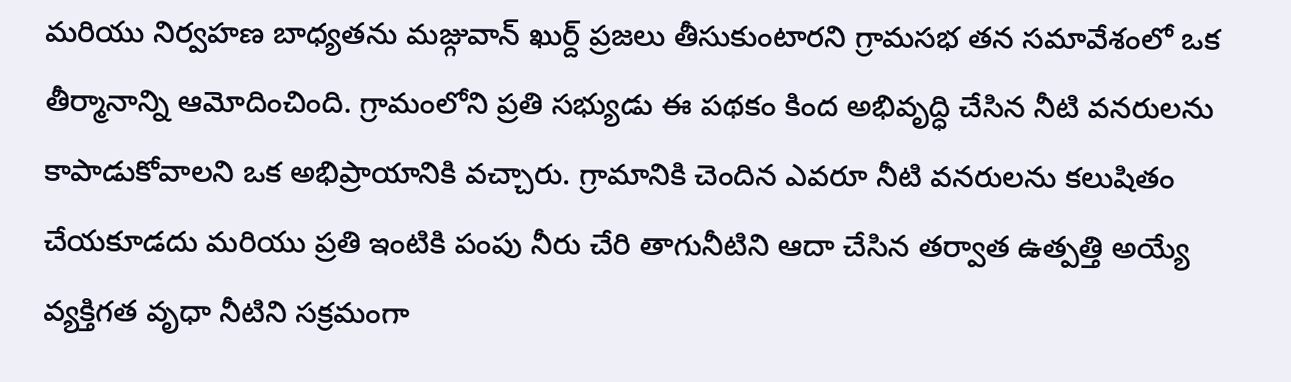మరియు నిర్వహణ బాధ్యతను మజ్గువాన్ ఖుర్ద్ ప్రజలు తీసుకుంటారని గ్రామసభ తన సమావేశంలో ఒక తీర్మానాన్ని ఆమోదించింది. గ్రామంలోని ప్రతి సభ్యుడు ఈ పథకం కింద అభివృద్ధి చేసిన నీటి వనరులను కాపాడుకోవాలని ఒక అభిప్రాయానికి వచ్చారు. గ్రామానికి చెందిన ఎవరూ నీటి వనరులను కలుషితం చేయకూడదు మరియు ప్రతి ఇంటికి పంపు నీరు చేరి తాగునీటిని ఆదా చేసిన తర్వాత ఉత్పత్తి అయ్యే వ్యక్తిగత వృధా నీటిని సక్రమంగా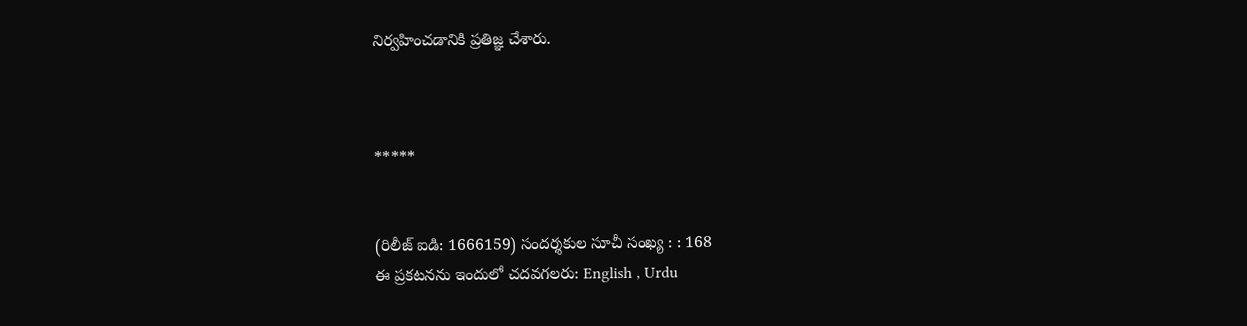నిర్వహించడానికి ప్రతిజ్ఞ చేశారు.



*****


(రిలీజ్ ఐడి: 1666159) సందర్శకుల సూచీ సంఖ్య : : 168
ఈ ప్రకటనను ఇందులో చదవగలరు: English , Urdu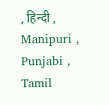, हिन्दी , Manipuri , Punjabi , Tamil